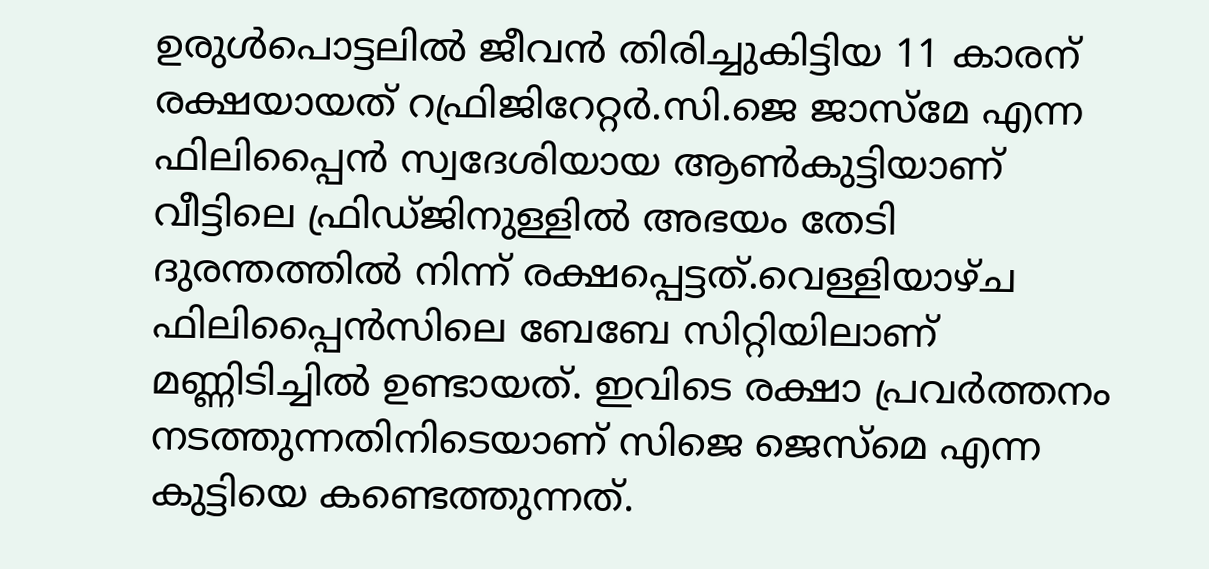ഉരുൾപൊട്ടലിൽ ജീവൻ തിരിച്ചുകിട്ടിയ 11 കാരന് രക്ഷയായത് റഫ്രിജിറേറ്റർ.സി.ജെ ജാസ്‌മേ എന്ന ഫിലിപ്പൈന്‍ സ്വദേശിയായ ആണ്‍കുട്ടിയാണ് വീട്ടിലെ ഫ്രിഡ്ജിനുള്ളില്‍ അഭയം തേടി ദുരന്തത്തില്‍ നിന്ന് രക്ഷപ്പെട്ടത്.വെള്ളിയാഴ്ച ഫിലിപ്പൈൻസിലെ ബേബേ സിറ്റിയിലാണ് മണ്ണിടിച്ചിൽ ഉണ്ടായത്. ഇവിടെ രക്ഷാ പ്രവർത്തനം നടത്തുന്നതിനിടെയാണ് സിജെ ജെസ്മെ എന്ന കുട്ടിയെ കണ്ടെത്തുന്നത്.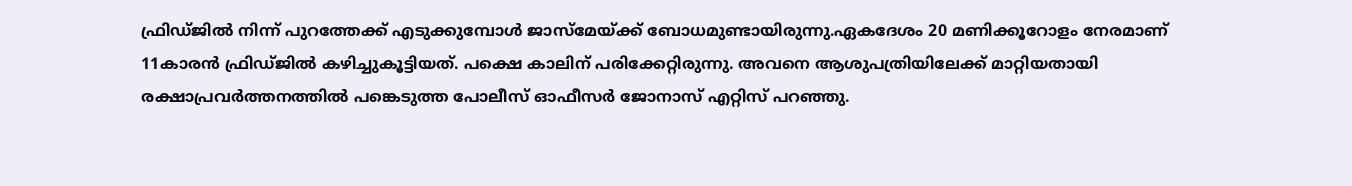ഫ്രിഡ്ജില്‍ നിന്ന് പുറത്തേക്ക് എടുക്കുമ്പോള്‍ ജാസ്‌മേയ്ക്ക് ബോധമുണ്ടായിരുന്നു.ഏകദേശം 20 മണിക്കൂറോളം നേരമാണ് 11കാരന്‍ ഫ്രിഡ്ജില്‍ കഴിച്ചുകൂട്ടിയത്. പക്ഷെ കാലിന് പരിക്കേറ്റിരുന്നു. അവനെ ആശുപത്രിയിലേക്ക് മാറ്റിയതായി രക്ഷാപ്രവര്‍ത്തനത്തില്‍ പങ്കെടുത്ത പോലീസ് ഓഫീസര്‍ ജോനാസ് എറ്റിസ് പറഞ്ഞു.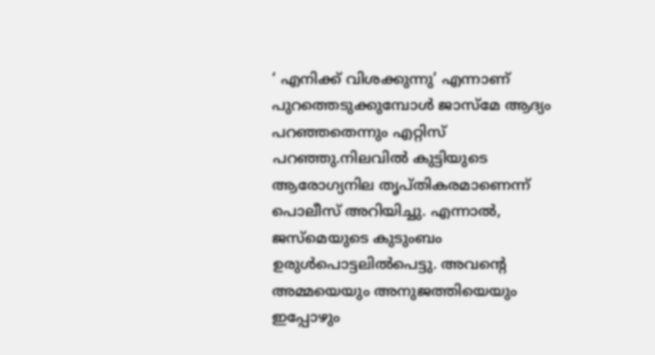‘ എനിക്ക് വിശക്കുന്നു’ എന്നാണ് പുറത്തെടുക്കുമ്പോള്‍ ജാസ്‌മേ ആദ്യം പറഞ്ഞതെന്നും എറ്റിസ് പറഞ്ഞു.നിലവിൽ കുട്ടിയുടെ ആരോഗ്യനില തൃപ്തികരമാണെന്ന് പൊലീസ് അറിയിച്ചു. എന്നാൽ, ജസ്മെയുടെ കുടുംബം ഉരുൾപൊട്ടലിൽപെട്ടു. അവന്റെ അമ്മയെയും അനുജത്തിയെയും ഇപ്പോഴും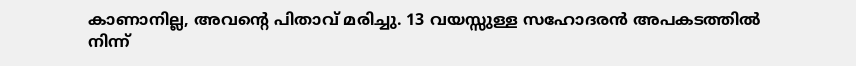കാണാനില്ല, അവന്റെ പിതാവ് മരിച്ചു. 13 വയസ്സുള്ള സഹോദരൻ അപകടത്തിൽ നിന്ന്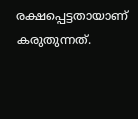രക്ഷപ്പെട്ടതായാണ് കരുതുന്നത്.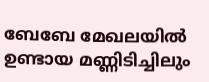ബേബേ മേഖലയില്‍ ഉണ്ടായ മണ്ണിടിച്ചിലും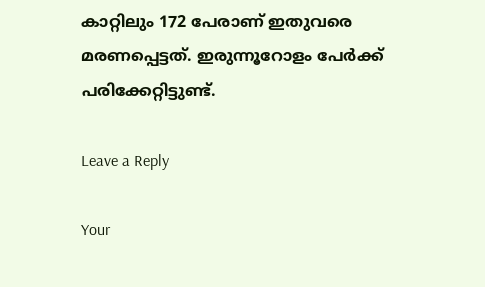കാറ്റിലും 172 പേരാണ് ഇതുവരെ മരണപ്പെട്ടത്. ഇരുന്നൂറോളം പേര്‍ക്ക് പരിക്കേറ്റിട്ടുണ്ട്.

Leave a Reply

Your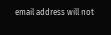email address will not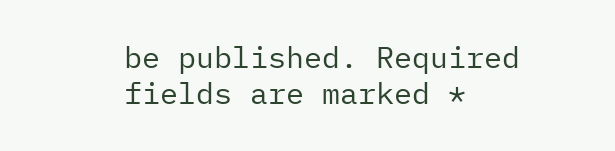be published. Required fields are marked *